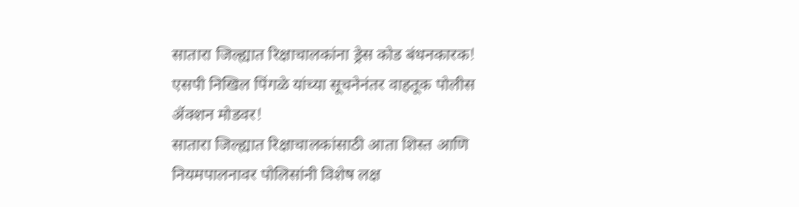सातारा जिल्ह्यात रिक्षाचालकांना ड्रेस कोड बंधनकारक! एसपी निखिल पिंगळे यांच्या सूचनेनंतर वाहतूक पोलीस ॲक्शन मोडवर!
सातारा जिल्ह्यात रिक्षाचालकांसाठी आता शिस्त आणि नियमपालनावर पोलिसांनी विशेष लक्ष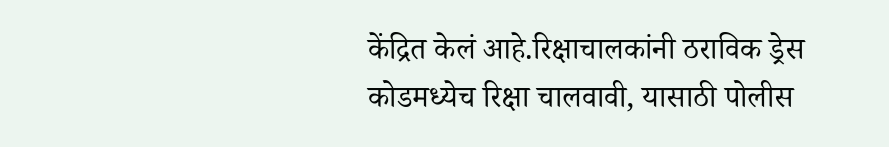केंद्रित केलं आहे.रिक्षाचालकांनी ठराविक ड्रेस कोडमध्येच रिक्षा चालवावी, यासाठी पोलीस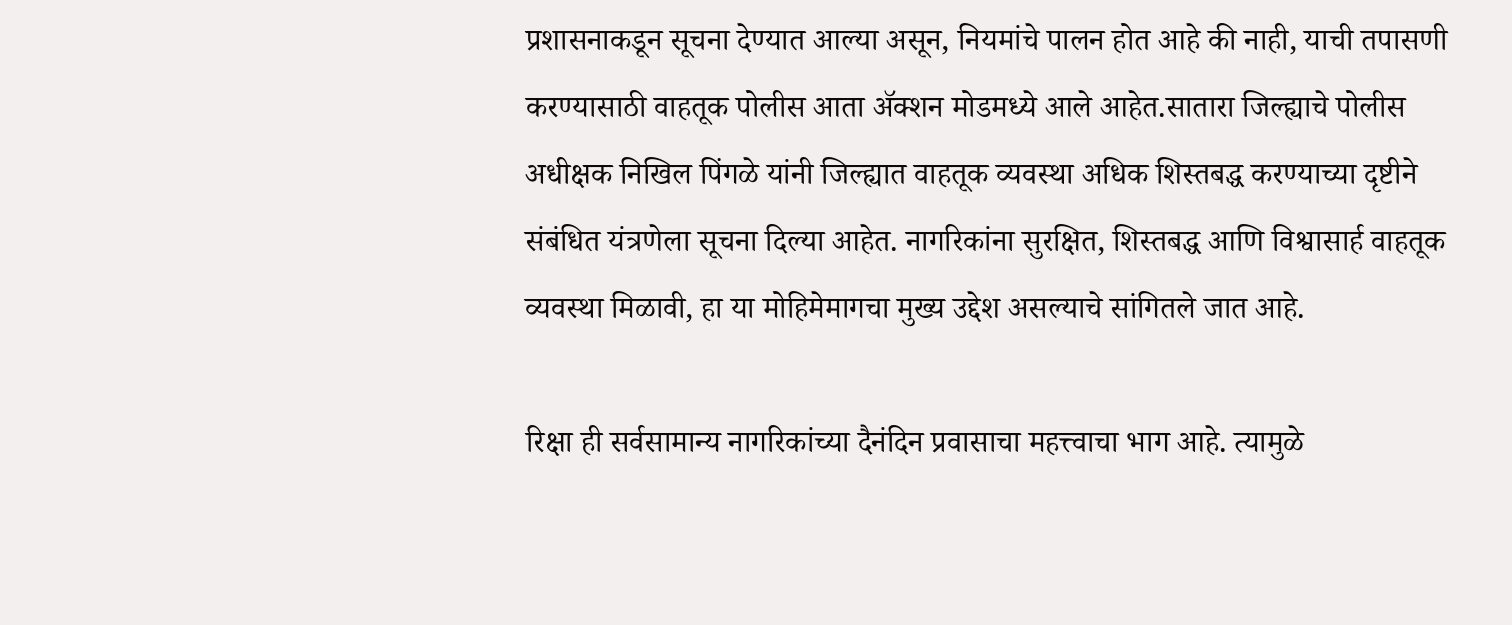प्रशासनाकडून सूचना देण्यात आल्या असून, नियमांचे पालन होत आहे की नाही, याची तपासणी करण्यासाठी वाहतूक पोलीस आता ॲक्शन मोडमध्ये आले आहेत.सातारा जिल्ह्याचे पोलीस अधीक्षक निखिल पिंगळे यांनी जिल्ह्यात वाहतूक व्यवस्था अधिक शिस्तबद्ध करण्याच्या दृष्टीने संबंधित यंत्रणेला सूचना दिल्या आहेत. नागरिकांना सुरक्षित, शिस्तबद्ध आणि विश्वासार्ह वाहतूक व्यवस्था मिळावी, हा या मोहिमेमागचा मुख्य उद्देश असल्याचे सांगितले जात आहे.

रिक्षा ही सर्वसामान्य नागरिकांच्या दैनंदिन प्रवासाचा महत्त्वाचा भाग आहे. त्यामुळे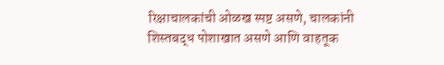रिक्षाचालकांची ओळख स्पष्ट असणे, चालकांनी शिस्तबद्ध पोशाखात असणे आणि वाहतूक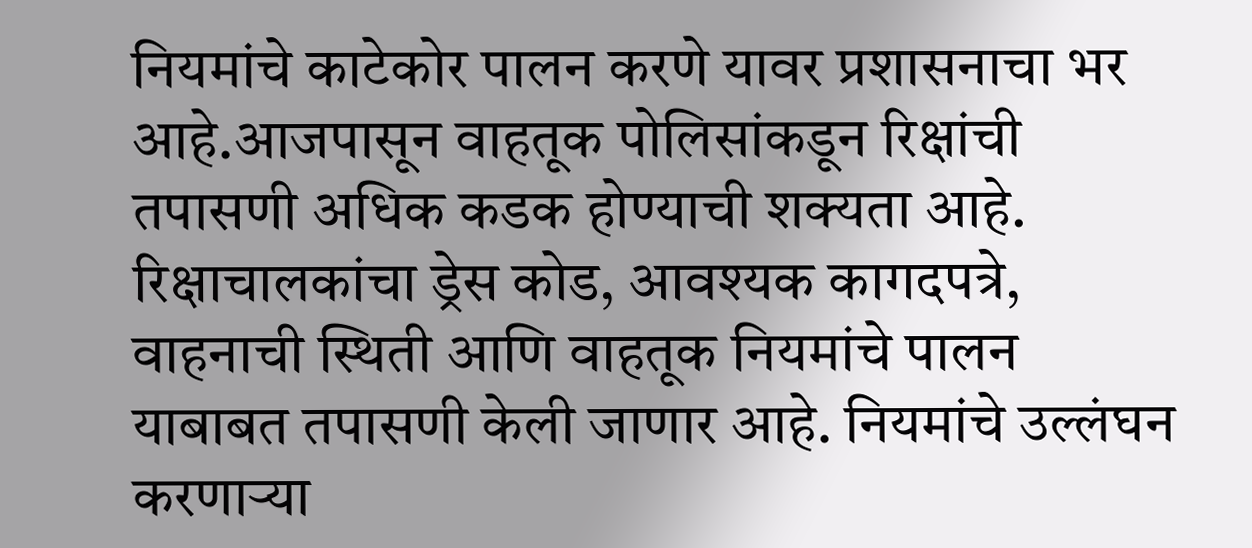नियमांचे काटेकोर पालन करणे यावर प्रशासनाचा भर आहे.आजपासून वाहतूक पोलिसांकडून रिक्षांची तपासणी अधिक कडक होण्याची शक्यता आहे. रिक्षाचालकांचा ड्रेस कोड, आवश्यक कागदपत्रे, वाहनाची स्थिती आणि वाहतूक नियमांचे पालन याबाबत तपासणी केली जाणार आहे. नियमांचे उल्लंघन करणाऱ्या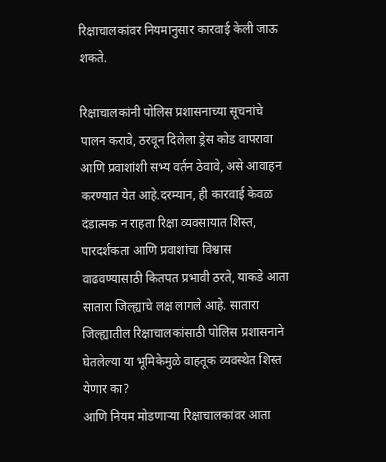रिक्षाचालकांवर नियमानुसार कारवाई केली जाऊ शकते.

रिक्षाचालकांनी पोलिस प्रशासनाच्या सूचनांचे पालन करावे, ठरवून दिलेला ड्रेस कोड वापरावा आणि प्रवाशांशी सभ्य वर्तन ठेवावे, असे आवाहन करण्यात येत आहे.दरम्यान, ही कारवाई केवळ दंडात्मक न राहता रिक्षा व्यवसायात शिस्त, पारदर्शकता आणि प्रवाशांचा विश्वास वाढवण्यासाठी कितपत प्रभावी ठरते, याकडे आता सातारा जिल्ह्याचे लक्ष लागले आहे. सातारा जिल्ह्यातील रिक्षाचालकांसाठी पोलिस प्रशासनाने घेतलेल्या या भूमिकेमुळे वाहतूक व्यवस्थेत शिस्त येणार का?
आणि नियम मोडणाऱ्या रिक्षाचालकांवर आता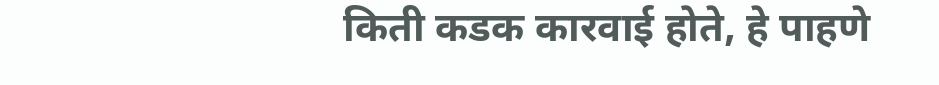किती कडक कारवाई होते, हे पाहणे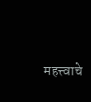महत्त्वाचे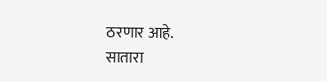ठरणार आहे.
सातारा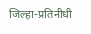जिल्हा-प्रतिनीधी